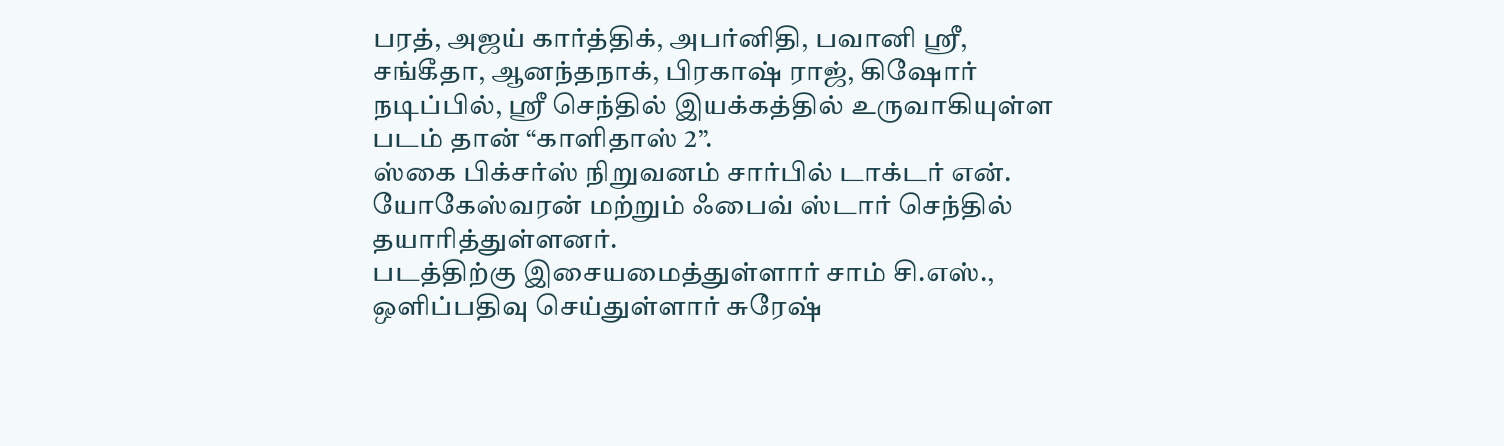பரத், அஜய் கார்த்திக், அபர்னிதி, பவானி ஸ்ரீ, சங்கீதா, ஆனந்தநாக், பிரகாஷ் ராஜ், கிஷோர் நடிப்பில், ஸ்ரீ செந்தில் இயக்கத்தில் உருவாகியுள்ள படம் தான் “காளிதாஸ் 2”.
ஸ்கை பிக்சர்ஸ் நிறுவனம் சார்பில் டாக்டர் என். யோகேஸ்வரன் மற்றும் ஃபைவ் ஸ்டார் செந்தில் தயாரித்துள்ளனர்.
படத்திற்கு இசையமைத்துள்ளார் சாம் சி.எஸ்., ஒளிப்பதிவு செய்துள்ளார் சுரேஷ்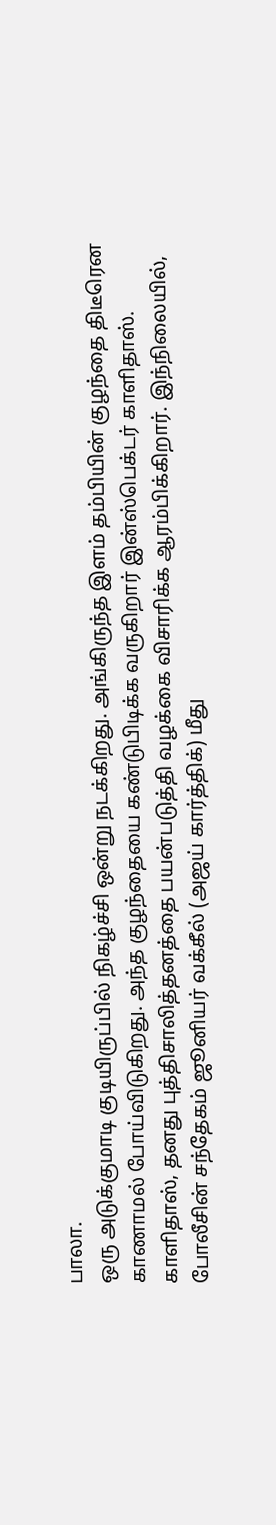பாலா.
ஒரு அடுக்குமாடி குடியிருப்பில் நிகழ்ச்சி ஒன்று நடக்கிறது. அங்கிருந்த இளம் தம்பியின் குழந்தை திடீரென காணாமல் போய்விடுகிறது. அந்த குழந்தையை கண்டுபிடிக்க வருகிறார் இன்ஸ்பெக்டர் காளிதாஸ்.
காளிதாஸ், தனது புத்திசாலித்தனத்தை பயன்படுத்தி வழக்கை விசாரிக்க ஆரம்பிக்கிறார். இந்நிலையில், போலீசின் சந்தேகம் ஜூனியர் வக்கீல் (அஜய் கார்த்திக்) மீது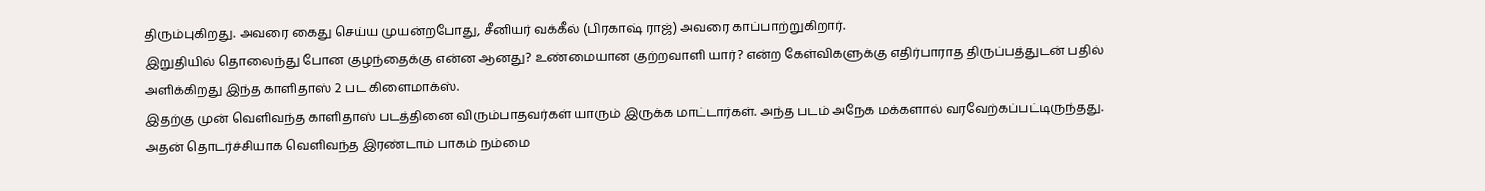திரும்புகிறது. அவரை கைது செய்ய முயன்றபோது, சீனியர் வக்கீல் (பிரகாஷ் ராஜ்) அவரை காப்பாற்றுகிறார்.
இறுதியில் தொலைந்து போன குழந்தைக்கு என்ன ஆனது? உண்மையான குற்றவாளி யார்? என்ற கேள்விகளுக்கு எதிர்பாராத திருப்பத்துடன் பதில் அளிக்கிறது இந்த காளிதாஸ் 2 பட கிளைமாக்ஸ்.
இதற்கு முன் வெளிவந்த காளிதாஸ் படத்தினை விரும்பாதவர்கள் யாரும் இருக்க மாட்டார்கள். அந்த படம் அநேக மக்களால் வரவேற்கப்பட்டிருந்தது. அதன் தொடர்ச்சியாக வெளிவந்த இரண்டாம் பாகம் நம்மை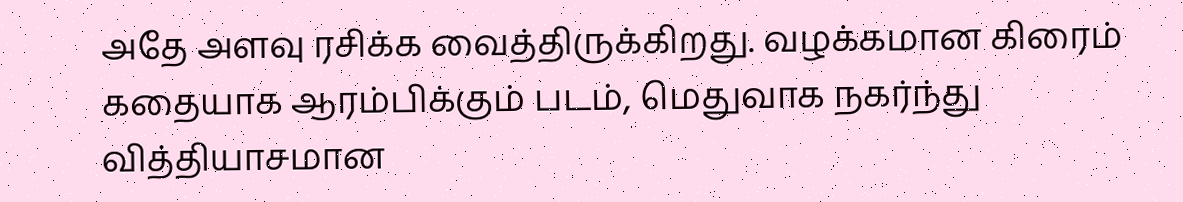அதே அளவு ரசிக்க வைத்திருக்கிறது. வழக்கமான கிரைம் கதையாக ஆரம்பிக்கும் படம், மெதுவாக நகர்ந்து வித்தியாசமான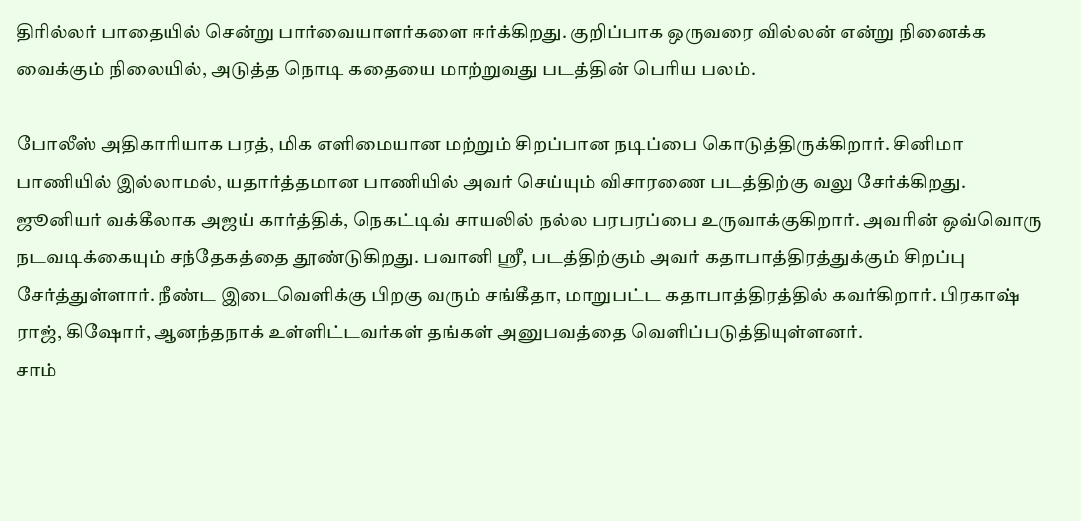திரில்லர் பாதையில் சென்று பார்வையாளர்களை ஈர்க்கிறது. குறிப்பாக ஒருவரை வில்லன் என்று நினைக்க வைக்கும் நிலையில், அடுத்த நொடி கதையை மாற்றுவது படத்தின் பெரிய பலம்.

போலீஸ் அதிகாரியாக பரத், மிக எளிமையான மற்றும் சிறப்பான நடிப்பை கொடுத்திருக்கிறார். சினிமா பாணியில் இல்லாமல், யதார்த்தமான பாணியில் அவர் செய்யும் விசாரணை படத்திற்கு வலு சேர்க்கிறது.
ஜூனியர் வக்கீலாக அஜய் கார்த்திக், நெகட்டிவ் சாயலில் நல்ல பரபரப்பை உருவாக்குகிறார். அவரின் ஒவ்வொரு நடவடிக்கையும் சந்தேகத்தை தூண்டுகிறது. பவானி ஸ்ரீ, படத்திற்கும் அவர் கதாபாத்திரத்துக்கும் சிறப்பு சேர்த்துள்ளார். நீண்ட இடைவெளிக்கு பிறகு வரும் சங்கீதா, மாறுபட்ட கதாபாத்திரத்தில் கவர்கிறார். பிரகாஷ் ராஜ், கிஷோர், ஆனந்தநாக் உள்ளிட்டவர்கள் தங்கள் அனுபவத்தை வெளிப்படுத்தியுள்ளனர்.
சாம்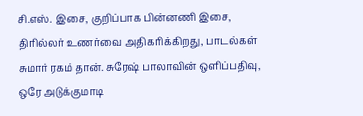சி.எஸ். இசை, குறிப்பாக பின்னணி இசை, திரில்லர் உணர்வை அதிகரிக்கிறது, பாடல்கள் சுமார் ரகம் தான். சுரேஷ் பாலாவின் ஒளிப்பதிவு, ஒரே அடுக்குமாடி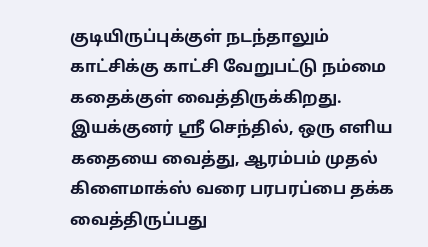குடியிருப்புக்குள் நடந்தாலும் காட்சிக்கு காட்சி வேறுபட்டு நம்மை கதைக்குள் வைத்திருக்கிறது.
இயக்குனர் ஸ்ரீ செந்தில், ஒரு எளிய கதையை வைத்து, ஆரம்பம் முதல் கிளைமாக்ஸ் வரை பரபரப்பை தக்க வைத்திருப்பது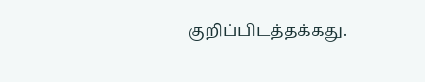குறிப்பிடத்தக்கது.